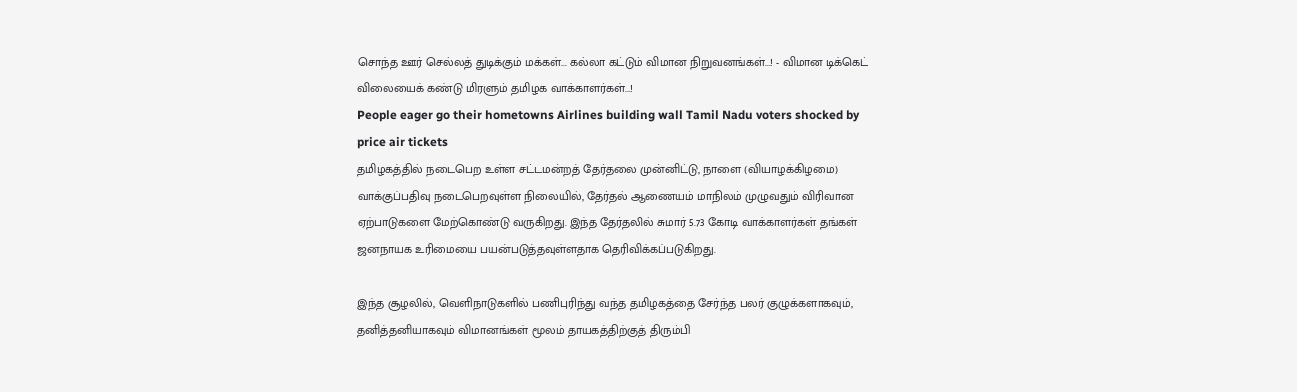சொந்த ஊர் செல்லத் துடிக்கும் மக்கள்... கல்லா கட்டும் விமான நிறுவனங்கள்...! - விமான டிக்கெட் விலையைக் கண்டு மிரளும் தமிழக வாக்காளர்கள்...!
People eager go their hometowns Airlines building wall Tamil Nadu voters shocked by price air tickets
தமிழகத்தில் நடைபெற உள்ள சட்டமன்றத் தேர்தலை முன்னிட்டு, நாளை (வியாழக்கிழமை) வாக்குப்பதிவு நடைபெறவுள்ள நிலையில், தேர்தல் ஆணையம் மாநிலம் முழுவதும் விரிவான ஏற்பாடுகளை மேற்கொண்டு வருகிறது. இந்த தேர்தலில் சுமார் 5.73 கோடி வாக்காளர்கள் தங்கள் ஜனநாயக உரிமையை பயன்படுத்தவுள்ளதாக தெரிவிக்கப்படுகிறது.

இந்த சூழலில், வெளிநாடுகளில் பணிபுரிந்து வந்த தமிழகத்தை சேர்ந்த பலர் குழுக்களாகவும், தனித்தனியாகவும் விமானங்கள் மூலம் தாயகத்திற்குத் திரும்பி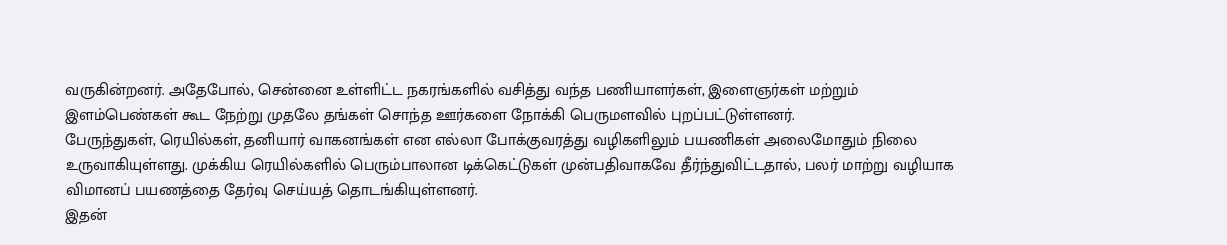வருகின்றனர். அதேபோல், சென்னை உள்ளிட்ட நகரங்களில் வசித்து வந்த பணியாளர்கள், இளைஞர்கள் மற்றும் இளம்பெண்கள் கூட நேற்று முதலே தங்கள் சொந்த ஊர்களை நோக்கி பெருமளவில் புறப்பட்டுள்ளனர்.
பேருந்துகள், ரெயில்கள், தனியார் வாகனங்கள் என எல்லா போக்குவரத்து வழிகளிலும் பயணிகள் அலைமோதும் நிலை உருவாகியுள்ளது. முக்கிய ரெயில்களில் பெரும்பாலான டிக்கெட்டுகள் முன்பதிவாகவே தீர்ந்துவிட்டதால், பலர் மாற்று வழியாக விமானப் பயணத்தை தேர்வு செய்யத் தொடங்கியுள்ளனர்.
இதன்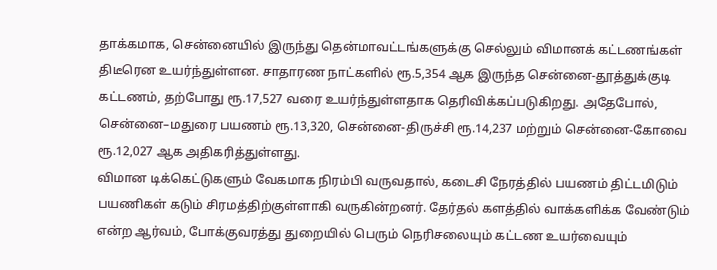தாக்கமாக, சென்னையில் இருந்து தென்மாவட்டங்களுக்கு செல்லும் விமானக் கட்டணங்கள் திடீரென உயர்ந்துள்ளன. சாதாரண நாட்களில் ரூ.5,354 ஆக இருந்த சென்னை-தூத்துக்குடி கட்டணம், தற்போது ரூ.17,527 வரை உயர்ந்துள்ளதாக தெரிவிக்கப்படுகிறது. அதேபோல், சென்னை–மதுரை பயணம் ரூ.13,320, சென்னை-திருச்சி ரூ.14,237 மற்றும் சென்னை-கோவை ரூ.12,027 ஆக அதிகரித்துள்ளது.
விமான டிக்கெட்டுகளும் வேகமாக நிரம்பி வருவதால், கடைசி நேரத்தில் பயணம் திட்டமிடும் பயணிகள் கடும் சிரமத்திற்குள்ளாகி வருகின்றனர். தேர்தல் களத்தில் வாக்களிக்க வேண்டும் என்ற ஆர்வம், போக்குவரத்து துறையில் பெரும் நெரிசலையும் கட்டண உயர்வையும்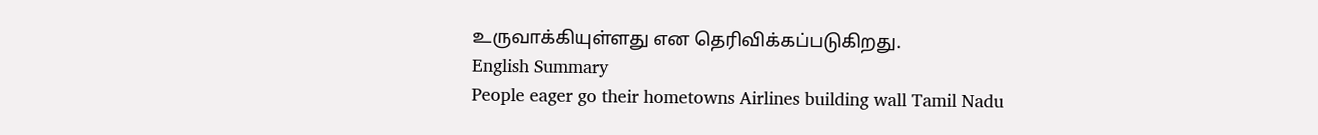உருவாக்கியுள்ளது என தெரிவிக்கப்படுகிறது.
English Summary
People eager go their hometowns Airlines building wall Tamil Nadu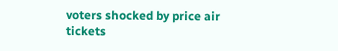voters shocked by price air tickets